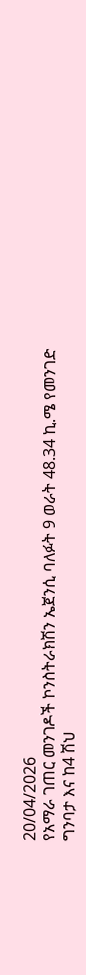20/04/2026
የአማራ ገጠር መንገዶች ኮንስትራክሽን ኤጀንሲ ባለፉት 9 ወራት 48.34 ኪ.ሜ የመንገድ ግንባታ እና ከ4 ሽህ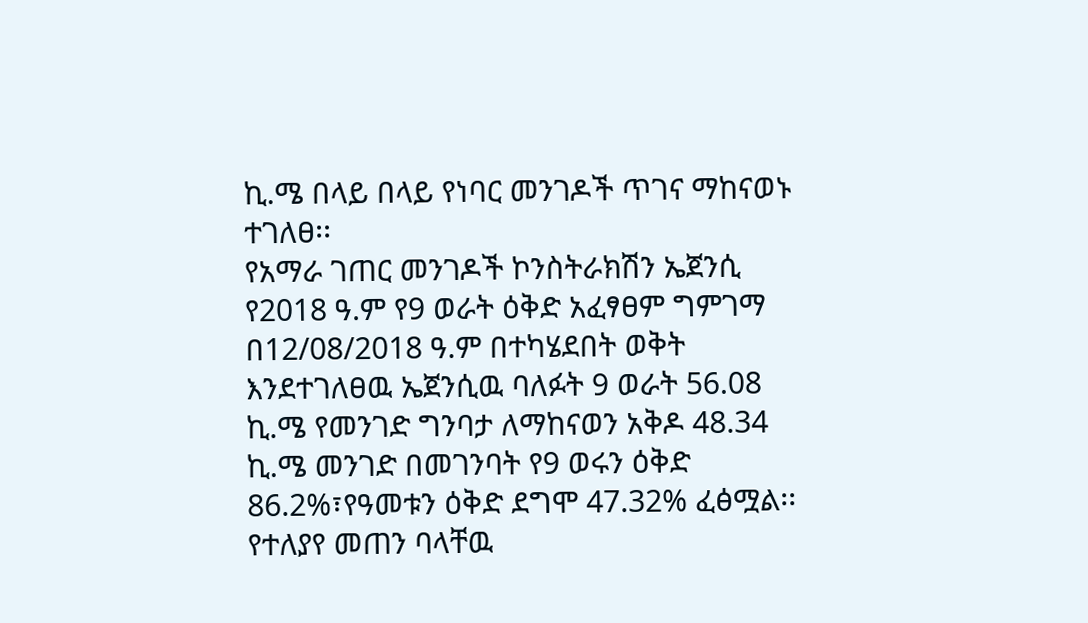ኪ.ሜ በላይ በላይ የነባር መንገዶች ጥገና ማከናወኑ ተገለፀ፡፡
የአማራ ገጠር መንገዶች ኮንስትራክሽን ኤጀንሲ የ2018 ዓ.ም የ9 ወራት ዕቅድ አፈፃፀም ግምገማ በ12/08/2018 ዓ.ም በተካሄደበት ወቅት እንደተገለፀዉ ኤጀንሲዉ ባለፉት 9 ወራት 56.08 ኪ.ሜ የመንገድ ግንባታ ለማከናወን አቅዶ 48.34 ኪ.ሜ መንገድ በመገንባት የ9 ወሩን ዕቅድ 86.2%፣የዓመቱን ዕቅድ ደግሞ 47.32% ፈፅሟል፡፡ የተለያየ መጠን ባላቸዉ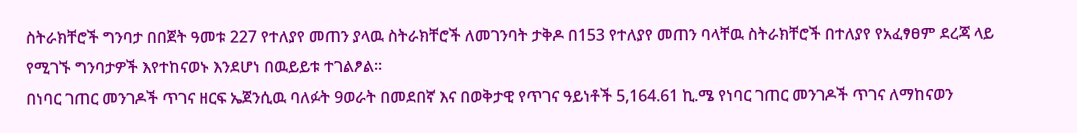ስትራክቸሮች ግንባታ በበጀት ዓመቱ 227 የተለያየ መጠን ያላዉ ስትራክቸሮች ለመገንባት ታቅዶ በ153 የተለያየ መጠን ባላቸዉ ስትራክቸሮች በተለያየ የአፈፃፀም ደረጃ ላይ የሚገኙ ግንባታዎች እየተከናወኑ እንደሆነ በዉይይቱ ተገልፆል፡፡
በነባር ገጠር መንገዶች ጥገና ዘርፍ ኤጀንሲዉ ባለፉት 9ወራት በመደበኛ እና በወቅታዊ የጥገና ዓይነቶች 5,164.61 ኪ.ሜ የነባር ገጠር መንገዶች ጥገና ለማከናወን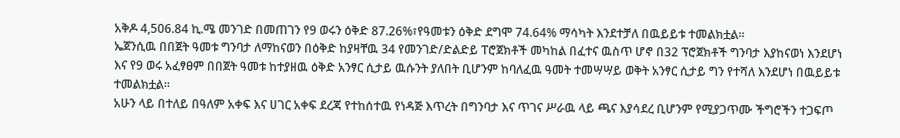አቅዶ 4,506.84 ኪ.ሜ መንገድ በመጠገን የ9 ወሩን ዕቅድ 87.26%፣የዓመቱን ዕቅድ ደግሞ 74.64% ማሳካት እንደተቻለ በዉይይቱ ተመልክቷል፡፡
ኤጀንሲዉ በበጀት ዓመቱ ግንባታ ለማከናወን በዕቅድ ከያዛቸዉ 34 የመንገድ/ድልድይ ፐሮጀክቶች መካከል በፈተና ዉስጥ ሆኖ በ32 ፕሮጀክቶች ግንባታ እያከናወነ እንደሆነ እና የ9 ወሩ አፈፃፀም በበጀት ዓመቱ ከተያዘዉ ዕቅድ አንፃር ሲታይ ዉሱንት ያለበት ቢሆንም ከባለፈዉ ዓመት ተመሣሣይ ወቅት አንፃር ሲታይ ግን የተሻለ እንደሆነ በዉይይቱ ተመልክቷል፡፡
አሁን ላይ በተለይ በዓለም አቀፍ እና ሀገር አቀፍ ደረጃ የተከሰተዉ የነዳጅ እጥረት በግንባታ እና ጥገና ሥራዉ ላይ ጫና እያሳደረ ቢሆንም የሚያጋጥሙ ችግሮችን ተጋፍጦ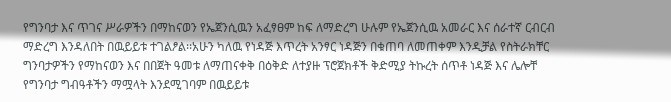የግንባታ እና ጥገና ሥራዎችን በማከናወን የኤጀንሲዉን አፈፃፀም ከፍ ለማድረግ ሁሉም የኤጀንሲዉ አመራር እና ሰራተኛ ርብርብ ማድረግ እንዳለበት በዉይይቱ ተገልፆል፡፡አሁን ካለዉ የነዳጅ እጥረት አንፃር ነዳጅን በቁጠባ ለመጠቀም እንዲቻል የስትራክቸር ግንባታዎችን የማከናወን እና በበጀት ዓመቱ ለማጠናቀቅ በዕቅድ ለተያዙ ፕሮጀክቶች ቅድሚያ ትኩረት ሰጥቶ ነዳጅ እና ሌሎቸ የግንባታ ግብዓቶችን ማሟላት እንደሚገባም በዉይይቱ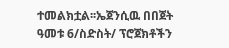ተመልክቷል፡፡ኤጀንሲዉ በበጀት ዓመቱ 6/ስድስት/ ፕሮጀክቶችን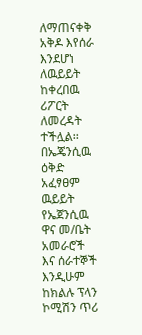ለማጠናቀቅ አቅዶ እየሰራ እንደሆነ ለዉይይት ከቀረበዉ ሪፖርት ለመረዳት ተችሏል፡፡
በኤጄንሲዉ ዕቅድ አፈፃፀም ዉይይት የኤጀንሲዉ ዋና መ/ቤት አመራሮች እና ሰራተኞች እንዲሁም ከክልሉ ፕላን ኮሚሽን ጥሪ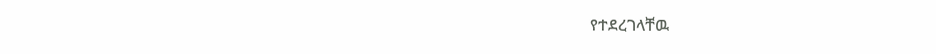የተደረገላቸዉ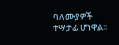ባለሙያዎች ተሣታፊ ሆነዋል፡፡